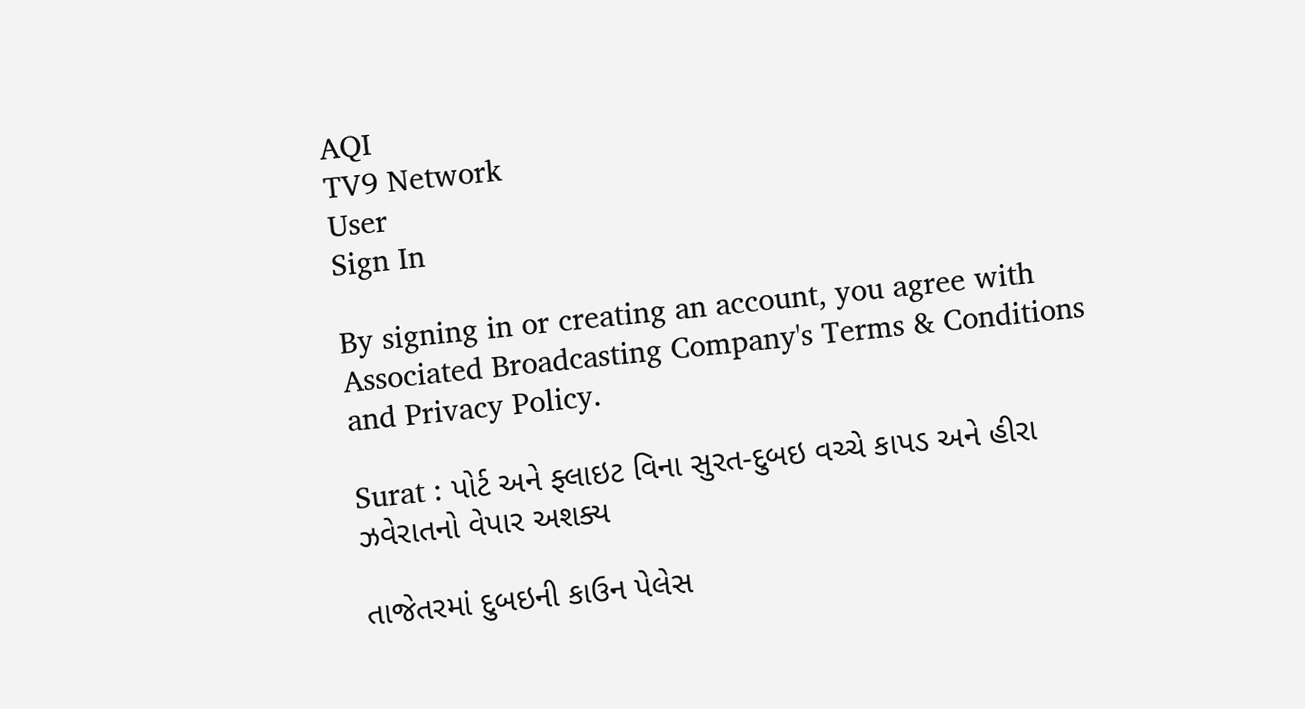AQI
TV9 Network
User
Sign In

By signing in or creating an account, you agree with Associated Broadcasting Company's Terms & Conditions and Privacy Policy.

Surat : પોર્ટ અને ફ્લાઇટ વિના સુરત-દુબઇ વચ્ચે કાપડ અને હીરા ઝવેરાતનો વેપાર અશક્ય

તાજેતરમાં દુબઇની કાઉન પેલેસ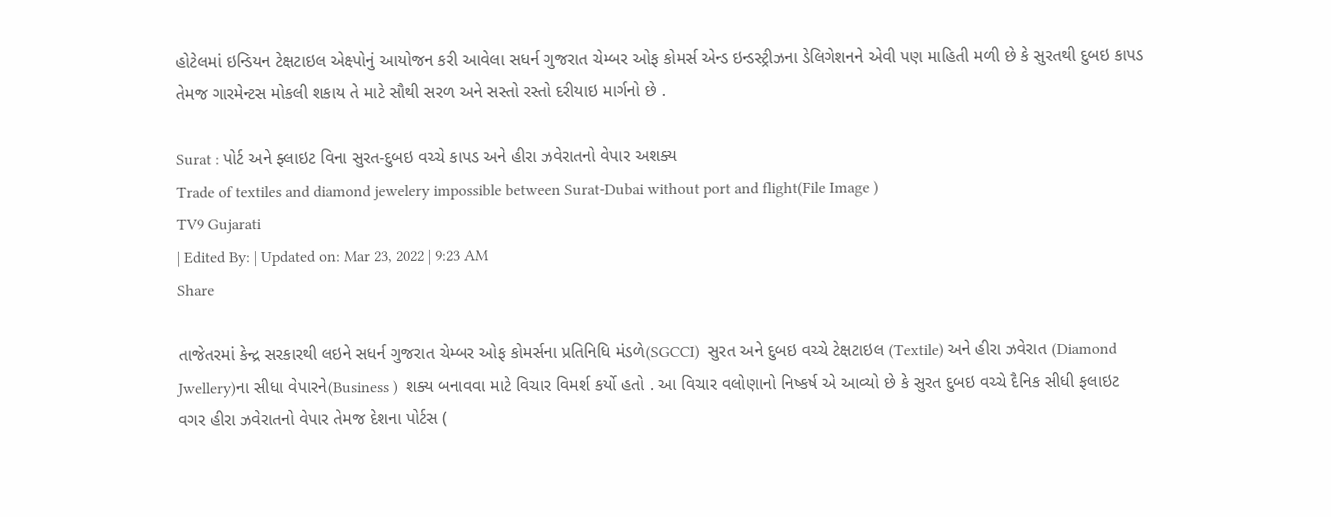હોટેલમાં ઇન્ડિયન ટેક્ષટાઇલ એક્ષ્પોનું આયોજન કરી આવેલા સધર્ન ગુજરાત ચેમ્બર ઓફ કોમર્સ એન્ડ ઇન્ડસ્ટ્રીઝના ડેલિગેશનને એવી પણ માહિતી મળી છે કે સુરતથી દુબઇ કાપડ તેમજ ગારમેન્ટસ મોકલી શકાય તે માટે સૌથી સરળ અને સસ્તો રસ્તો દરીયાઇ માર્ગનો છે .

Surat : પોર્ટ અને ફ્લાઇટ વિના સુરત-દુબઇ વચ્ચે કાપડ અને હીરા ઝવેરાતનો વેપાર અશક્ય
Trade of textiles and diamond jewelery impossible between Surat-Dubai without port and flight(File Image )
TV9 Gujarati
| Edited By: | Updated on: Mar 23, 2022 | 9:23 AM
Share

તાજેતરમાં કેન્દ્ર સરકારથી લઇને સધર્ન ગુજરાત ચેમ્બર ઓફ કોમર્સના પ્રતિનિધિ મંડળે(SGCCI)  સુરત અને દુબઇ વચ્ચે ટેક્ષટાઇલ (Textile) અને હીરા ઝવેરાત (Diamond Jwellery)ના સીધા વેપારને(Business )  શક્ય બનાવવા માટે વિચાર વિમર્શ કર્યો હતો . આ વિચાર વલોણાનો નિષ્કર્ષ એ આવ્યો છે કે સુરત દુબઇ વચ્ચે દૈનિક સીધી ફલાઇટ વગર હીરા ઝવેરાતનો વેપાર તેમજ દેશના પોર્ટસ (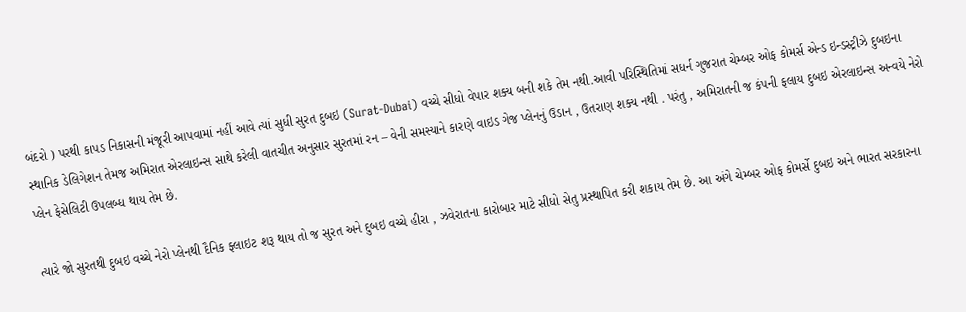બંદરો ) પરથી કાપડ નિકાસની મંજૂરી આપવામાં નહીં આવે ત્યાં સુધી સુરત દુબઇ (Surat-Dubai) વચ્ચે સીધો વેપાર શક્ય બની શકે તેમ નથી.આવી પરિસ્થિતિમાં સધર્ન ગુજરાત ચેમ્બર ઓફ કોમર્સ એન્ડ ઇન્ડસ્ટ્રીઝે દુબઇના સ્થાનિક ડેલિગેશન તેમજ અમિરાત એરલાઇન્સ સાથે કરેલી વાતચીત અનુસાર સુરતમાં રન – વેની સમસ્યાને કારણે વાઇડ ગેજ પ્લેનનું ઉડાન , ઉતરાણ શક્ય નથી . પરંતુ , અમિરાતની જ કંપની ફલાય દુબઇ એરલાઇન્સ અન્વયે નેરો પ્લેન ફેસેલિટી ઉપલબ્ધ થાય તેમ છે.

ત્યારે જો સુરતથી દુબઇ વચ્ચે નેરો પ્લેનથી દૈનિક ફ્લાઇટ શરૂ થાય તો જ સુરત અને દુબઇ વચ્ચે હીરા , ઝવેરાતના કારોબાર માટે સીધો સેતુ પ્રસ્થાપિત કરી શકાય તેમ છે. આ અંગે ચેમ્બર ઓફ કોમર્સે દુબઇ અને ભારત સરકારના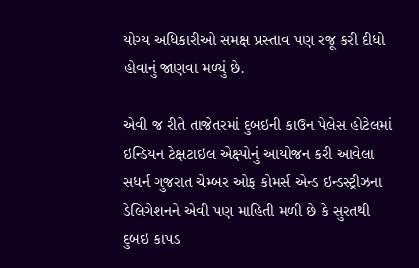યોગ્ય અધિકારીઓ સમક્ષ પ્રસ્તાવ પણ રજૂ કરી દીધો હોવાનું જાણવા મળ્યું છે.

એવી જ રીતે તાજેતરમાં દુબઇની કાઉન પેલેસ હોટેલમાં ઇન્ડિયન ટેક્ષટાઇલ એક્ષ્પોનું આયોજન કરી આવેલા સધર્ન ગુજરાત ચેમ્બર ઓફ કોમર્સ એન્ડ ઇન્ડસ્ટ્રીઝના ડેલિગેશનને એવી પણ માહિતી મળી છે કે સુરતથી દુબઇ કાપડ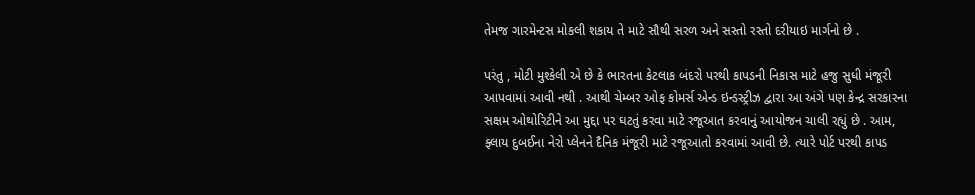તેમજ ગારમેન્ટસ મોકલી શકાય તે માટે સૌથી સરળ અને સસ્તો રસ્તો દરીયાઇ માર્ગનો છે .

પરંતુ , મોટી મુશ્કેલી એ છે કે ભારતના કેટલાક બંદરો પરથી કાપડની નિકાસ માટે હજુ સુધી મંજૂરી આપવામાં આવી નથી . આથી ચેમ્બર ઓફ કોમર્સ એન્ડ ઇન્ડસ્ટ્રીઝ દ્વારા આ અંગે પણ કેન્દ્ર સરકારના સક્ષમ ઓથોરિટીને આ મુદ્દા પર ઘટતું કરવા માટે રજૂઆત કરવાનું આયોજન ચાલી રહ્યું છે . આમ, ફ્લાય દુબઈના નેરો પ્લેનને દૈનિક મંજૂરી માટે રજૂઆતો કરવામાં આવી છે. ત્યારે પોર્ટ પરથી કાપડ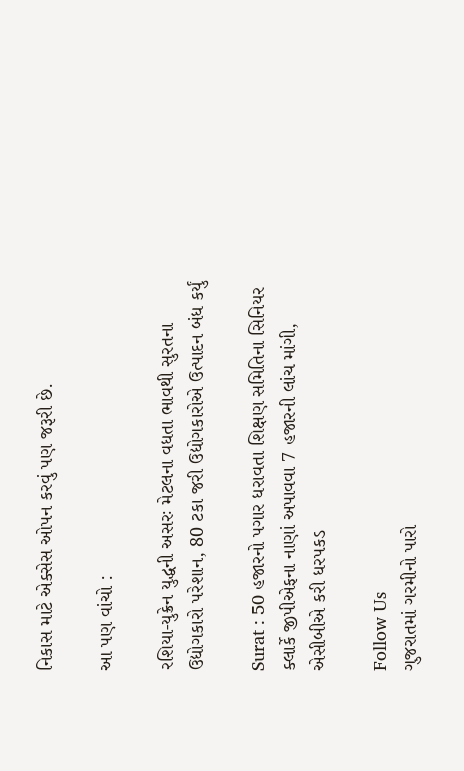નિકાસ માટે એક્સેસ ઓપન કરવું પણ જરૂરી છે.

આ પણ વાંચો :

રશિયા-યુક્રેન યુદ્ધની અસરઃ મેટલના વધતા ભાવથી સુરતના ઉદ્યોગકારો પરેશાન, 80 ટકા જરી ઉદ્યોગકારોએ ઉત્પાદન બંધ કર્યું

Surat : 50 હજારનો પગાર ધરાવતા શિક્ષણ સમિતિના સિનિયર ક્લાર્કે જીપીએફના નાણાં અપાવવા 7 હજારની લાંચ માંગી, એસીબીએ કરી ધરપકડ

Follow Us
ગુજરાતમાં ગરમીનો પારો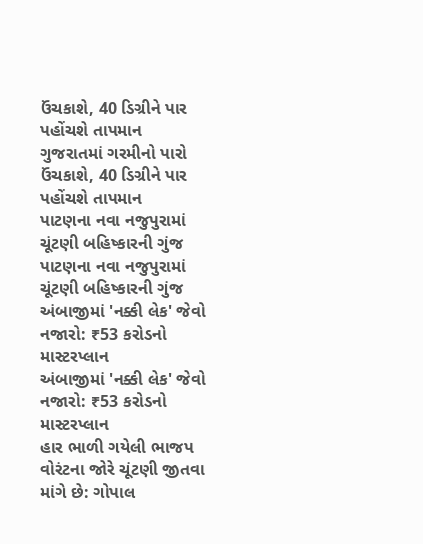ઉંચકાશે, 40 ડિગ્રીને પાર પહોંચશે તાપમાન
ગુજરાતમાં ગરમીનો પારો ઉંચકાશે, 40 ડિગ્રીને પાર પહોંચશે તાપમાન
પાટણના નવા નજુપુરામાં ચૂંટણી બહિષ્કારની ગુંજ
પાટણના નવા નજુપુરામાં ચૂંટણી બહિષ્કારની ગુંજ
અંબાજીમાં 'નક્કી લેક' જેવો નજારો: ₹53 કરોડનો માસ્ટરપ્લાન
અંબાજીમાં 'નક્કી લેક' જેવો નજારો: ₹53 કરોડનો માસ્ટરપ્લાન
હાર ભાળી ગયેલી ભાજપ વોરંટના જોરે ચૂંટણી જીતવા માંગે છે: ગોપાલ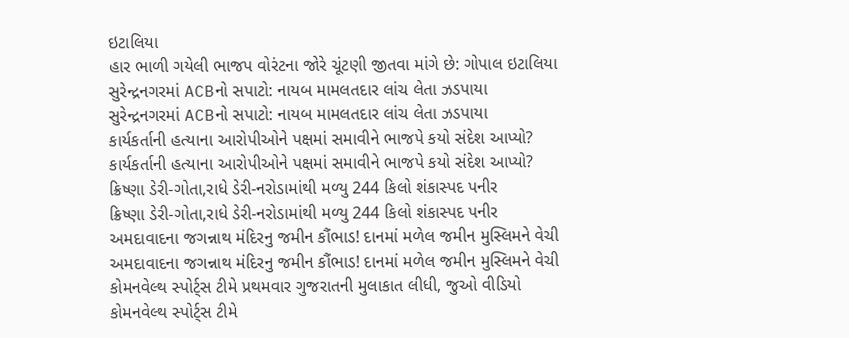ઇટાલિયા
હાર ભાળી ગયેલી ભાજપ વોરંટના જોરે ચૂંટણી જીતવા માંગે છે: ગોપાલ ઇટાલિયા
સુરેન્દ્રનગરમાં ACBનો સપાટો: નાયબ મામલતદાર લાંચ લેતા ઝડપાયા
સુરેન્દ્રનગરમાં ACBનો સપાટો: નાયબ મામલતદાર લાંચ લેતા ઝડપાયા
કાર્યકર્તાની હત્યાના આરોપીઓને પક્ષમાં સમાવીને ભાજપે કયો સંદેશ આપ્યો?
કાર્યકર્તાની હત્યાના આરોપીઓને પક્ષમાં સમાવીને ભાજપે કયો સંદેશ આપ્યો?
ક્રિષ્ણા ડેરી-ગોતા,રાધે ડેરી-નરોડામાંથી મળ્યુ 244 કિલો શંકાસ્પદ પનીર
ક્રિષ્ણા ડેરી-ગોતા,રાધે ડેરી-નરોડામાંથી મળ્યુ 244 કિલો શંકાસ્પદ પનીર
અમદાવાદના જગન્નાથ મંદિરનુ જમીન કૌંભાડ! દાનમાં મળેલ જમીન મુસ્લિમને વેચી
અમદાવાદના જગન્નાથ મંદિરનુ જમીન કૌંભાડ! દાનમાં મળેલ જમીન મુસ્લિમને વેચી
કોમનવેલ્થ સ્પોર્ટ્સ ટીમે પ્રથમવાર ગુજરાતની મુલાકાત લીધી, જુઓ વીડિયો
કોમનવેલ્થ સ્પોર્ટ્સ ટીમે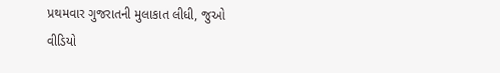પ્રથમવાર ગુજરાતની મુલાકાત લીધી, જુઓ વીડિયો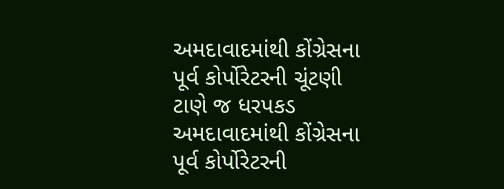અમદાવાદમાંથી કોંગ્રેસના પૂર્વ કોર્પોરેટરની ચૂંટણી ટાણે જ ધરપકડ
અમદાવાદમાંથી કોંગ્રેસના પૂર્વ કોર્પોરેટરની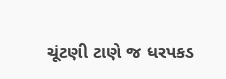ચૂંટણી ટાણે જ ધરપકડ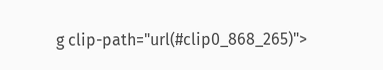g clip-path="url(#clip0_868_265)">